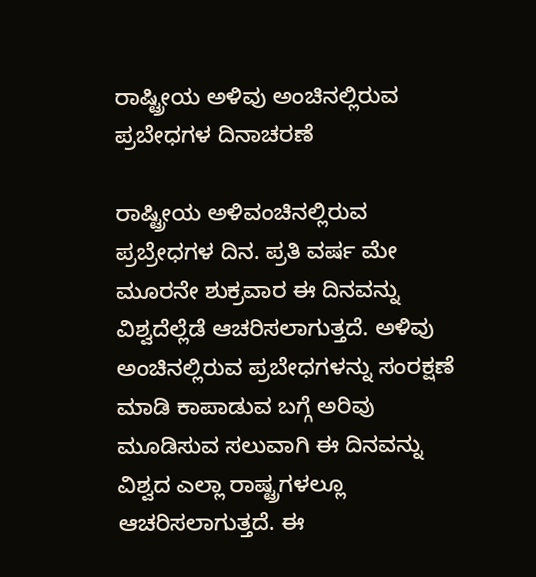ರಾಷ್ಟ್ರೀಯ ಅಳಿವು ಅಂಚಿನಲ್ಲಿರುವ ಪ್ರಬೇಧಗಳ ದಿನಾಚರಣೆ

ರಾಷ್ಟ್ರೀಯ ಅಳಿವಂಚಿನಲ್ಲಿರುವ ಪ್ರಬ್ರೇಧಗಳ ದಿನ. ಪ್ರತಿ ವರ್ಷ ಮೇ ಮೂರನೇ ಶುಕ್ರವಾರ ಈ ದಿನವನ್ನು ವಿಶ್ವದೆಲ್ಲೆಡೆ ಆಚರಿಸಲಾಗುತ್ತದೆ. ಅಳಿವು ಅಂಚಿನಲ್ಲಿರುವ ಪ್ರಬೇಧಗಳನ್ನು ಸಂರಕ್ಷಣೆ ಮಾಡಿ ಕಾಪಾಡುವ ಬಗ್ಗೆ ಅರಿವು ಮೂಡಿಸುವ ಸಲುವಾಗಿ ಈ ದಿನವನ್ನು ವಿಶ್ವದ ಎಲ್ಲಾ ರಾಷ್ಟ್ರಗಳಲ್ಲೂ ಆಚರಿಸಲಾಗುತ್ತದೆ. ಈ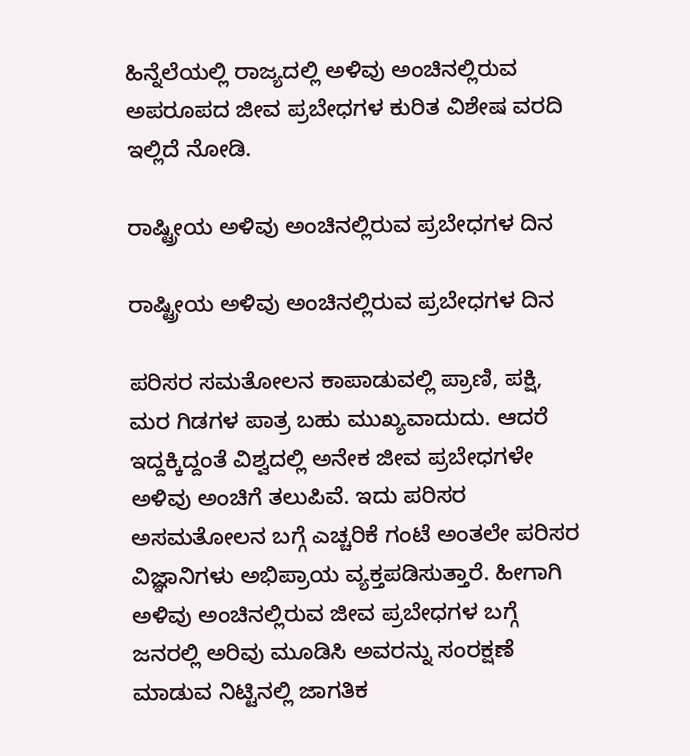ಹಿನ್ನೆಲೆಯಲ್ಲಿ ರಾಜ್ಯದಲ್ಲಿ ಅಳಿವು ಅಂಚಿನಲ್ಲಿರುವ ಅಪರೂಪದ ಜೀವ ಪ್ರಬೇಧಗಳ ಕುರಿತ ವಿಶೇಷ ವರದಿ ಇಲ್ಲಿದೆ ನೋಡಿ.

ರಾಷ್ಟ್ರೀಯ ಅಳಿವು ಅಂಚಿನಲ್ಲಿರುವ ಪ್ರಬೇಧಗಳ ದಿನ

ರಾಷ್ಟ್ರೀಯ ಅಳಿವು ಅಂಚಿನಲ್ಲಿರುವ ಪ್ರಬೇಧಗಳ ದಿನ

ಪರಿಸರ ಸಮತೋಲನ ಕಾಪಾಡುವಲ್ಲಿ ಪ್ರಾಣಿ, ಪಕ್ಷಿ, ಮರ ಗಿಡಗಳ ಪಾತ್ರ ಬಹು ಮುಖ್ಯವಾದುದು. ಆದರೆ ಇದ್ದಕ್ಕಿದ್ದಂತೆ ವಿಶ್ವದಲ್ಲಿ ಅನೇಕ ಜೀವ ಪ್ರಬೇಧಗಳೇ ಅಳಿವು ಅಂಚಿಗೆ ತಲುಪಿವೆ. ಇದು ಪರಿಸರ ಅಸಮತೋಲನ ಬಗ್ಗೆ ಎಚ್ಚರಿಕೆ ಗಂಟೆ ಅಂತಲೇ ಪರಿಸರ ವಿಜ್ಞಾನಿಗಳು ಅಭಿಪ್ರಾಯ ವ್ಯಕ್ತಪಡಿಸುತ್ತಾರೆ. ಹೀಗಾಗಿ ಅಳಿವು ಅಂಚಿನಲ್ಲಿರುವ ಜೀವ ಪ್ರಬೇಧಗಳ ಬಗ್ಗೆ ಜನರಲ್ಲಿ ಅರಿವು ಮೂಡಿಸಿ ಅವರನ್ನು ಸಂರಕ್ಷಣೆ ಮಾಡುವ ನಿಟ್ಟಿನಲ್ಲಿ ಜಾಗತಿಕ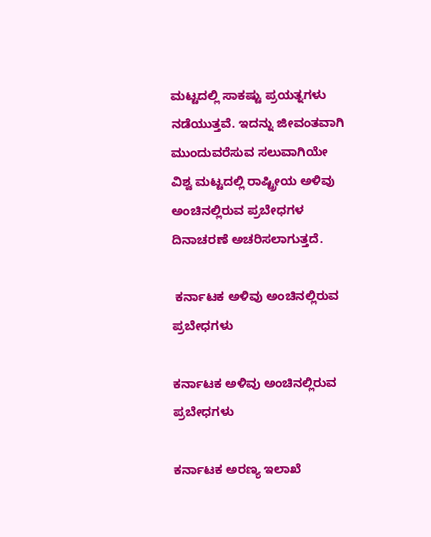ಮಟ್ಟದಲ್ಲಿ ಸಾಕಷ್ಟು ಪ್ರಯತ್ನಗಳು ನಡೆಯುತ್ತವೆ. ಇದನ್ನು ಜೀವಂತವಾಗಿ ಮುಂದುವರೆಸುವ ಸಲುವಾಗಿಯೇ ವಿಶ್ವ ಮಟ್ಟದಲ್ಲಿ ರಾಷ್ಟ್ರೀಯ ಅಳಿವು ಅಂಚಿನಲ್ಲಿರುವ ಪ್ರಬೇಧಗಳ ದಿನಾಚರಣೆ ಅಚರಿಸಲಾಗುತ್ತದೆ.

 ಕರ್ನಾಟಕ ಅಳಿವು ಅಂಚಿನಲ್ಲಿರುವ ಪ್ರಬೇಧಗಳು

ಕರ್ನಾಟಕ ಅಳಿವು ಅಂಚಿನಲ್ಲಿರುವ ಪ್ರಬೇಧಗಳು

ಕರ್ನಾಟಕ ಅರಣ್ಯ ಇಲಾಖೆ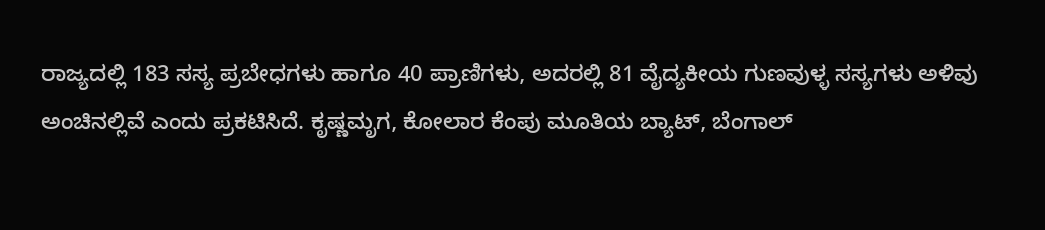ರಾಜ್ಯದಲ್ಲಿ 183 ಸಸ್ಯ ಪ್ರಬೇಧಗಳು ಹಾಗೂ 40 ಪ್ರಾಣಿಗಳು, ಅದರಲ್ಲಿ 81 ವೈದ್ಯಕೀಯ ಗುಣವುಳ್ಳ ಸಸ್ಯಗಳು ಅಳಿವು ಅಂಚಿನಲ್ಲಿವೆ ಎಂದು ಪ್ರಕಟಿಸಿದೆ. ಕೃಷ್ಣಮೃಗ, ಕೋಲಾರ ಕೆಂಪು ಮೂತಿಯ ಬ್ಯಾಟ್, ಬೆಂಗಾಲ್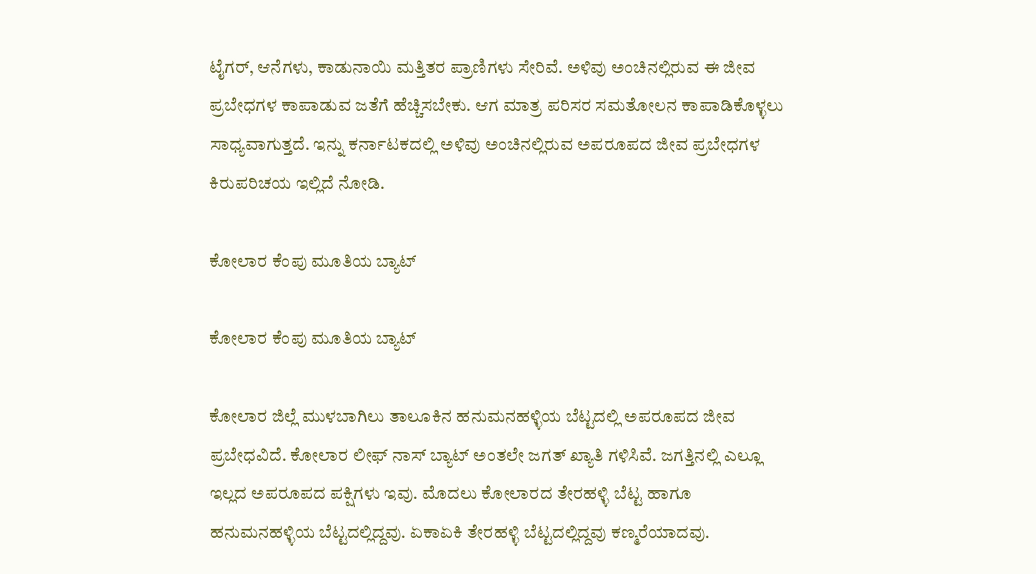ಟೈಗರ್, ಆನೆಗಳು, ಕಾಡುನಾಯಿ ಮತ್ತಿತರ ಪ್ರಾಣಿಗಳು ಸೇರಿವೆ. ಅಳಿವು ಅಂಚಿನಲ್ಲಿರುವ ಈ ಜೀವ ಪ್ರಬೇಧಗಳ ಕಾಪಾಡುವ ಜತೆಗೆ ಹೆಚ್ಚಿಸಬೇಕು. ಆಗ ಮಾತ್ರ ಪರಿಸರ ಸಮತೋಲನ ಕಾಪಾಡಿಕೊಳ್ಳಲು ಸಾಧ್ಯವಾಗುತ್ತದೆ. ಇನ್ನು ಕರ್ನಾಟಕದಲ್ಲಿ ಅಳಿವು ಅಂಚಿನಲ್ಲಿರುವ ಅಪರೂಪದ ಜೀವ ಪ್ರಬೇಧಗಳ ಕಿರುಪರಿಚಯ ಇಲ್ಲಿದೆ ನೋಡಿ.

ಕೋಲಾರ ಕೆಂಪು ಮೂತಿಯ ಬ್ಯಾಟ್

ಕೋಲಾರ ಕೆಂಪು ಮೂತಿಯ ಬ್ಯಾಟ್

ಕೋಲಾರ ಜಿಲ್ಲೆ ಮುಳಬಾಗಿಲು ತಾಲೂಕಿನ ಹನುಮನಹಳ್ಳಿಯ ಬೆಟ್ಟದಲ್ಲಿ ಅಪರೂಪದ ಜೀವ ಪ್ರಬೇಧವಿದೆ. ಕೋಲಾರ ಲೀಫ್ ನಾಸ್ ಬ್ಯಾಟ್ ಅಂತಲೇ ಜಗತ್ ಖ್ಯಾತಿ ಗಳಿಸಿವೆ. ಜಗತ್ತಿನಲ್ಲಿ ಎಲ್ಲೂ ಇಲ್ಲದ ಅಪರೂಪದ ಪಕ್ಷಿಗಳು ಇವು. ಮೊದಲು ಕೋಲಾರದ ತೇರಹಳ್ಳಿ ಬೆಟ್ಟ ಹಾಗೂ ಹನುಮನಹಳ್ಳಿಯ ಬೆಟ್ಟದಲ್ಲಿದ್ದವು. ಏಕಾಏಕಿ ತೇರಹಳ್ಳಿ ಬೆಟ್ಟದಲ್ಲಿದ್ದವು ಕಣ್ಮರೆಯಾದವು.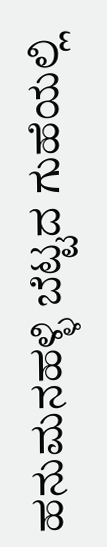ಹನುಮನಹಳ್ಳಿ ಬೆಟ್ಟದ ಗುಹೆಯಲ್ಲಿ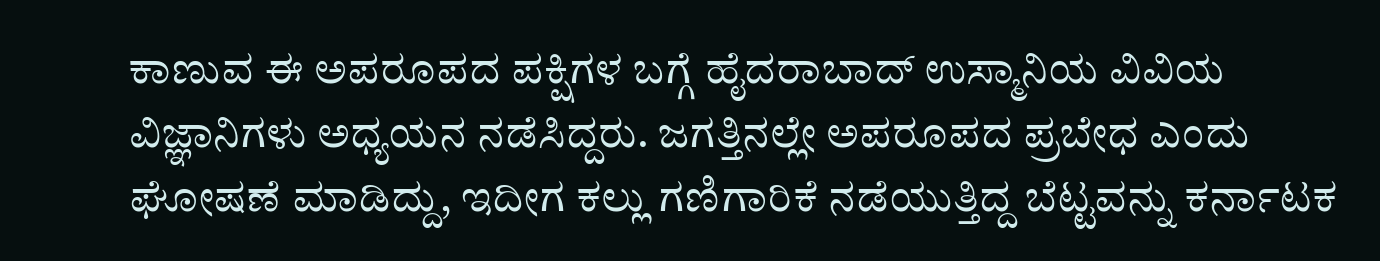ಕಾಣುವ ಈ ಅಪರೂಪದ ಪಕ್ಷಿಗಳ ಬಗ್ಗೆ ಹೈದರಾಬಾದ್ ಉಸ್ಮಾನಿಯ ವಿವಿಯ ವಿಜ್ಞಾನಿಗಳು ಅಧ್ಯಯನ ನಡೆಸಿದ್ದರು. ಜಗತ್ತಿನಲ್ಲೇ ಅಪರೂಪದ ಪ್ರಬೇಧ ಎಂದು ಘೋಷಣೆ ಮಾಡಿದ್ದು, ಇದೀಗ ಕಲ್ಲು ಗಣಿಗಾರಿಕೆ ನಡೆಯುತ್ತಿದ್ದ ಬೆಟ್ಟವನ್ನು ಕರ್ನಾಟಕ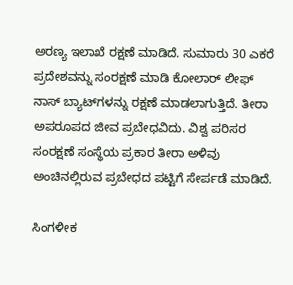ಅರಣ್ಯ ಇಲಾಖೆ ರಕ್ಷಣೆ ಮಾಡಿದೆ. ಸುಮಾರು 30 ಎಕರೆ ಪ್ರದೇಶವನ್ನು ಸಂರಕ್ಷಣೆ ಮಾಡಿ ಕೋಲಾರ್ ಲೀಫ್ ನಾಸ್ ಬ್ಯಾಟ್‌ಗಳನ್ನು ರಕ್ಷಣೆ ಮಾಡಲಾಗುತ್ತಿದೆ. ತೀರಾ ಅಪರೂಪದ ಜೀವ ಪ್ರಬೇಧವಿದು. ವಿಶ್ವ ಪರಿಸರ ಸಂರಕ್ಷಣೆ ಸಂಸ್ಥೆಯ ಪ್ರಕಾರ ತೀರಾ ಅಳಿವು ಅಂಚಿನಲ್ಲಿರುವ ಪ್ರಬೇಧದ ಪಟ್ಟಿಗೆ ಸೇರ್ಪಡೆ ಮಾಡಿದೆ.

ಸಿಂಗಳೀಕ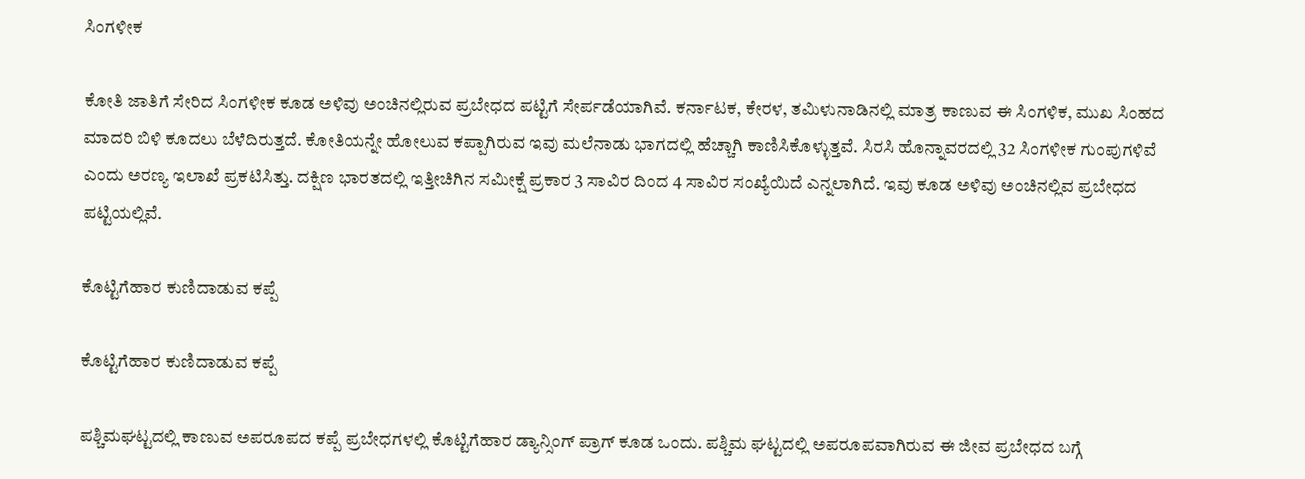ಸಿಂಗಳೀಕ

ಕೋತಿ ಜಾತಿಗೆ ಸೇರಿದ ಸಿಂಗಳೀಕ ಕೂಡ ಅಳಿವು ಅಂಚಿನಲ್ಲಿರುವ ಪ್ರಬೇಧದ ಪಟ್ಟಿಗೆ ಸೇರ್ಪಡೆಯಾಗಿವೆ. ಕರ್ನಾಟಕ, ಕೇರಳ, ತಮಿಳುನಾಡಿನಲ್ಲಿ ಮಾತ್ರ ಕಾಣುವ ಈ ಸಿಂಗಳಿಕ, ಮುಖ ಸಿಂಹದ ಮಾದರಿ ಬಿಳಿ ಕೂದಲು ಬೆಳೆದಿರುತ್ತದೆ. ಕೋತಿಯನ್ನೇ ಹೋಲುವ ಕಪ್ಪಾಗಿರುವ ಇವು ಮಲೆನಾಡು ಭಾಗದಲ್ಲಿ ಹೆಚ್ಚಾಗಿ ಕಾಣಿಸಿಕೊಳ್ಳುತ್ತವೆ. ಸಿರಸಿ ಹೊನ್ನಾವರದಲ್ಲಿ 32 ಸಿಂಗಳೀಕ ಗುಂಪುಗಳಿವೆ ಎಂದು ಅರಣ್ಯ ಇಲಾಖೆ ಪ್ರಕಟಿಸಿತ್ತು. ದಕ್ಷಿಣ ಭಾರತದಲ್ಲಿ ಇತ್ತೀಚಿಗಿನ ಸಮೀಕ್ಷೆ ಪ್ರಕಾರ 3 ಸಾವಿರ ದಿಂದ 4 ಸಾವಿರ ಸಂಖ್ಯೆಯಿದೆ ಎನ್ನಲಾಗಿದೆ. ಇವು ಕೂಡ ಅಳಿವು ಅಂಚಿನಲ್ಲಿವ ಪ್ರಬೇಧದ ಪಟ್ಟಿಯಲ್ಲಿವೆ.

ಕೊಟ್ಟಿಗೆಹಾರ ಕುಣಿದಾಡುವ ಕಪ್ಪೆ

ಕೊಟ್ಟಿಗೆಹಾರ ಕುಣಿದಾಡುವ ಕಪ್ಪೆ

ಪಶ್ಚಿಮಘಟ್ಟದಲ್ಲಿ ಕಾಣುವ ಅಪರೂಪದ ಕಪ್ಪೆ ಪ್ರಬೇಧಗಳಲ್ಲಿ ಕೊಟ್ಟಿಗೆಹಾರ ಡ್ಯಾನ್ಸಿಂಗ್ ಪ್ರಾಗ್ ಕೂಡ ಒಂದು. ಪಶ್ಚಿಮ ಘಟ್ಟದಲ್ಲಿ ಅಪರೂಪವಾಗಿರುವ ಈ ಜೀವ ಪ್ರಬೇಧದ ಬಗ್ಗೆ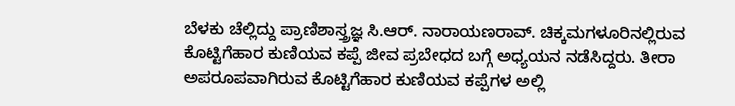ಬೆಳಕು ಚೆಲ್ಲಿದ್ದು ಪ್ರಾಣಿಶಾಸ್ತ್ರಜ್ಞ ಸಿ.ಆರ್. ನಾರಾಯಣರಾವ್. ಚಿಕ್ಕಮಗಳೂರಿನಲ್ಲಿರುವ ಕೊಟ್ಟಿಗೆಹಾರ ಕುಣಿಯವ ಕಪ್ಪೆ ಜೀವ ಪ್ರಬೇಧದ ಬಗ್ಗೆ ಅಧ್ಯಯನ ನಡೆಸಿದ್ದರು. ತೀರಾ ಅಪರೂಪವಾಗಿರುವ ಕೊಟ್ಟಿಗೆಹಾರ ಕುಣಿಯವ ಕಪ್ಪೆಗಳ ಅಲ್ಲಿ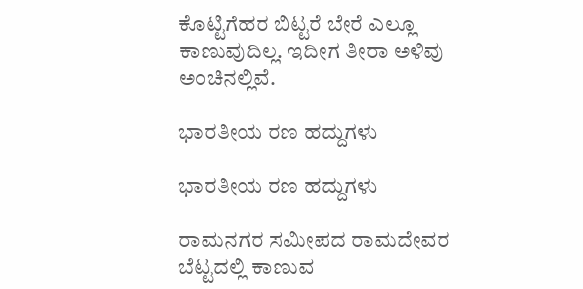ಕೊಟ್ಟಿಗೆಹರ ಬಿಟ್ಟರೆ ಬೇರೆ ಎಲ್ಲೂ ಕಾಣುವುದಿಲ್ಲ. ಇದೀಗ ತೀರಾ ಅಳಿವು ಅಂಚಿನಲ್ಲಿವೆ.

ಭಾರತೀಯ ರಣ ಹದ್ದುಗಳು

ಭಾರತೀಯ ರಣ ಹದ್ದುಗಳು

ರಾಮನಗರ ಸಮೀಪದ ರಾಮದೇವರ ಬೆಟ್ಟದಲ್ಲಿ ಕಾಣುವ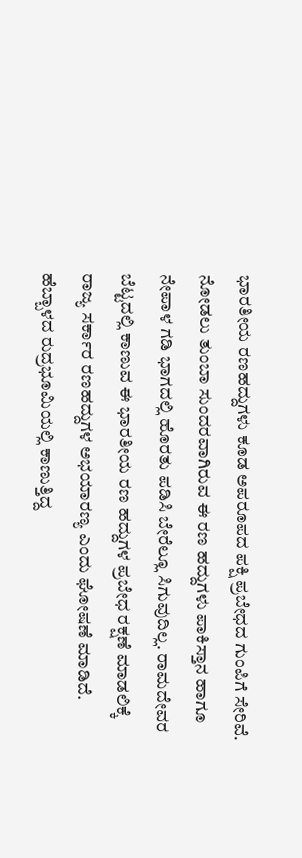ಭಾರತೀಯ ರಣಹದ್ದುಗಳು ಕೂಡ ಅಪರೂಪದ ಪಕ್ಷಿ ಪ್ರಬೇಧದ ಗುಂಪಿಗೆ ಸೇರಿವೆ. ನೋಡಲು ತುಂಬಾ ಸುಂದರವಾಗಿರುವ ಈ ರಣ ಹದ್ದುಗಳು ಪಾಕಿಸ್ತಾನ ಹಾಗೂ ನೇಪಾಳ ಗಡಿ ಭಾಗದಲ್ಲಿ ಹೊರತು ಪಡಿಸಿ ಬೇರೆಲ್ಲೂ ಸಿಗುವುದಿಲ್ಲ. ರಾಮದೇವರ ಬೆಟ್ಟದಲ್ಲಿ ಕಾಣುವ ಈ ಭಾರತೀಯ ರಣ ಹದ್ದುಗಳ ಪ್ರಬೇಧ ರಕ್ಷಣೆ ಮಾಡಲಿಕ್ಕೆ ರಾಜ್ಯ ಸರ್ಕಾರ ರಣಹದ್ದುಗಳ ಅಭಯಾರಣ್ಯ ಎಂದು ಘೋಷಣೆ ಮಾಡಿದೆ. ಹೆಬ್ಬಾಳದ ರುದ್ರಭೂಮಿಯಲ್ಲಿ ಕಾಣುತ್ತಿದ್ದ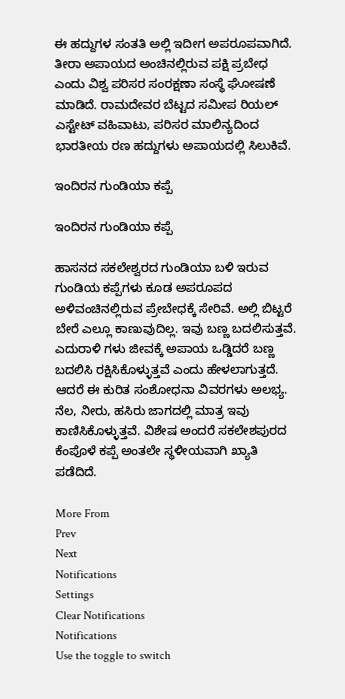ಈ ಹದ್ದುಗಳ ಸಂತತಿ ಅಲ್ಲಿ ಇದೀಗ ಅಪರೂಪವಾಗಿದೆ. ತೀರಾ ಅಪಾಯದ ಅಂಚಿನಲ್ಲಿರುವ ಪಕ್ಷಿ ಪ್ರಬೇಧ ಎಂದು ವಿಶ್ವ ಪರಿಸರ ಸಂರಕ್ಷಣಾ ಸಂಸ್ಥೆ ಘೋಷಣೆ ಮಾಡಿದೆ. ರಾಮದೇವರ ಬೆಟ್ಟದ ಸಮೀಪ ರಿಯಲ್ ಎಸ್ಟೇಟ್ ವಹಿವಾಟು, ಪರಿಸರ ಮಾಲಿನ್ಯದಿಂದ ಭಾರತೀಯ ರಣ ಹದ್ದುಗಳು ಅಪಾಯದಲ್ಲಿ ಸಿಲುಕಿವೆ.

ಇಂದಿರನ ಗುಂಡಿಯಾ ಕಪ್ಪೆ

ಇಂದಿರನ ಗುಂಡಿಯಾ ಕಪ್ಪೆ

ಹಾಸನದ ಸಕಲೇಶ್ವರದ ಗುಂಡಿಯಾ ಬಳಿ ಇರುವ ಗುಂಡಿಯ ಕಪ್ಪೆಗಳು ಕೂಡ ಅಪರೂಪದ ಅಳಿವಂಚಿನಲ್ಲಿರುವ ಪ್ರೇಬೇಧಕ್ಕೆ ಸೇರಿವೆ. ಅಲ್ಲಿ ಬಿಟ್ಟರೆ ಬೇರೆ ಎಲ್ಲೂ ಕಾಣುವುದಿಲ್ಲ. ಇವು ಬಣ್ಣ ಬದಲಿಸುತ್ತವೆ. ಎದುರಾಳಿ ಗಳು ಜೀವಕ್ಕೆ ಅಪಾಯ ಒಡ್ಡಿದರೆ ಬಣ್ಣ ಬದಲಿಸಿ ರಕ್ಷಿಸಿಕೊಳ್ಳುತ್ತವೆ ಎಂದು ಹೇಳಲಾಗುತ್ತದೆ. ಆದರೆ ಈ ಕುರಿತ ಸಂಶೋಧನಾ ವಿವರಗಳು ಅಲಭ್ಯ. ನೆಲ, ನೀರು, ಹಸಿರು ಜಾಗದಲ್ಲಿ ಮಾತ್ರ ಇವು ಕಾಣಿಸಿಕೊಳ್ಳುತ್ತವೆ. ವಿಶೇಷ ಅಂದರೆ ಸಕಲೇಶಪುರದ ಕೆಂಪೊಳೆ ಕಪ್ಪೆ ಅಂತಲೇ ಸ್ಥಳೀಯವಾಗಿ ಖ್ಯಾತಿ ಪಡೆದಿದೆ.

More From
Prev
Next
Notifications
Settings
Clear Notifications
Notifications
Use the toggle to switch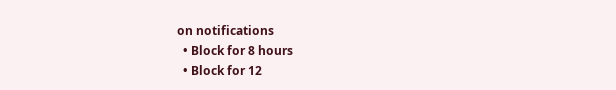on notifications
  • Block for 8 hours
  • Block for 12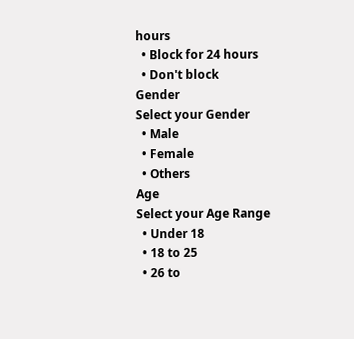hours
  • Block for 24 hours
  • Don't block
Gender
Select your Gender
  • Male
  • Female
  • Others
Age
Select your Age Range
  • Under 18
  • 18 to 25
  • 26 to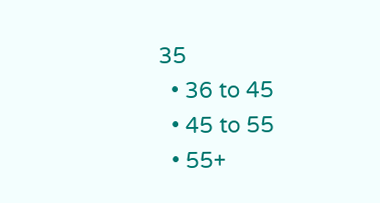35
  • 36 to 45
  • 45 to 55
  • 55+